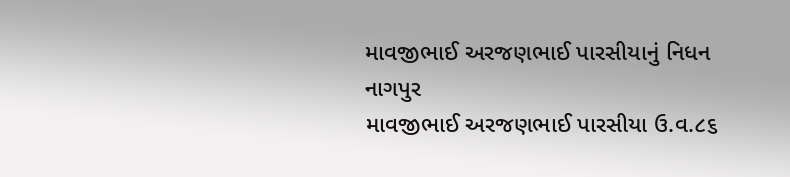માવજીભાઈ અરજણભાઈ પારસીયાનું નિધન
નાગપુર
માવજીભાઈ અરજણભાઈ પારસીયા ઉ.વ.૮૬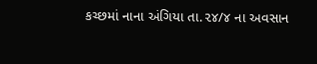કચ્છમાં નાના અંગિયા તા.૨૪/૪ ના અવસાન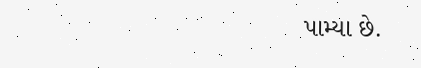પામ્યા છે.